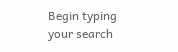Begin typing your search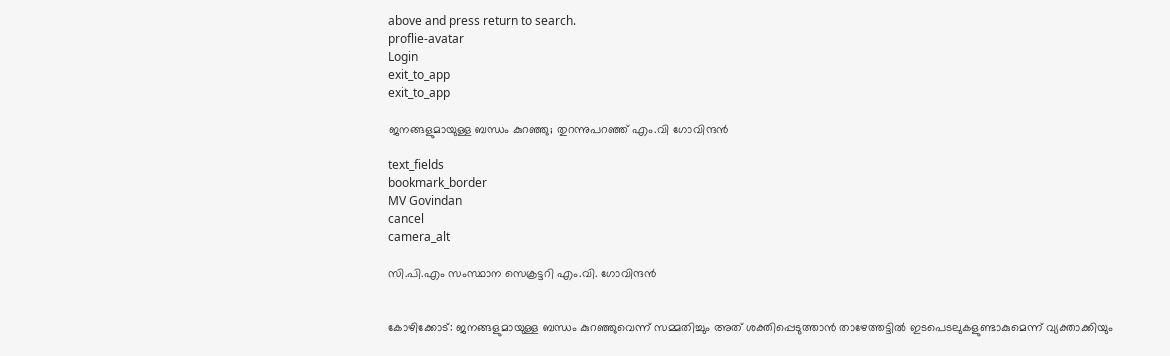above and press return to search.
proflie-avatar
Login
exit_to_app
exit_to_app

ജനങ്ങളുമായുള്ള ബന്ധം കുറഞ്ഞു; തുറന്നുപറഞ്ഞ് എം.വി ഗോവിന്ദൻ

text_fields
bookmark_border
MV Govindan
cancel
camera_alt

സി.പി.എം സംസ്ഥാന സെക്രട്ടറി എം.വി. ഗോവിന്ദൻ


കോഴിക്കോട്: ജനങ്ങളുമായുള്ള ബന്ധം കുറഞ്ഞുവെന്ന് സമ്മതിച്ചും അത് ശക്തിപ്പെടുത്താൻ താഴേത്തട്ടിൽ ഇടപെടലുകളുണ്ടാകുമെന്ന് വ്യക്താക്കിയും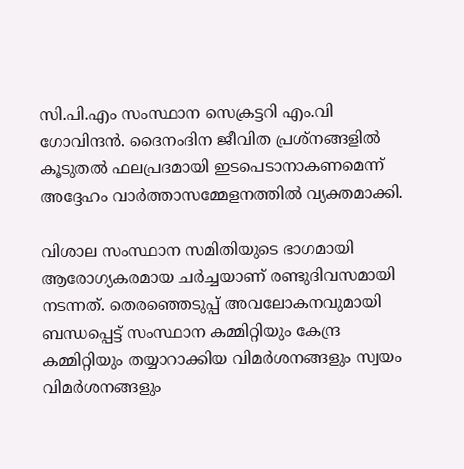സി.പി.എം സംസ്ഥാന സെക്രട്ടറി എം.വി ഗോവിന്ദൻ. ദൈനംദിന ജീവിത പ്രശ്നങ്ങളിൽ കൂടുതൽ ഫലപ്രദമായി ഇടപെടാനാകണമെന്ന് അദ്ദേഹം വാർത്താസമ്മേളനത്തിൽ വ്യക്തമാക്കി.

വിശാല സംസ്ഥാന സമിതിയുടെ ഭാഗമായി ആരോഗ്യകരമായ ചർച്ചയാണ് രണ്ടുദിവസമായി നടന്നത്. തെരഞ്ഞെടുപ്പ് അവലോകനവുമായി ബന്ധപ്പെട്ട് സംസ്ഥാന കമ്മിറ്റിയും കേന്ദ്ര കമ്മിറ്റിയും തയ്യാറാക്കിയ വിമർശനങ്ങളും സ്വയം വിമർശനങ്ങളും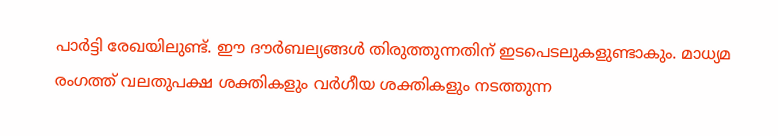പാർട്ടി രേഖയിലുണ്ട്. ഈ ദൗർബല്യങ്ങൾ തിരുത്തുന്നതിന് ഇടപെടലുകളുണ്ടാകും. മാധ്യമ രംഗത്ത് വലതുപക്ഷ ശക്തികളും വർഗീയ ശക്തികളും നടത്തുന്ന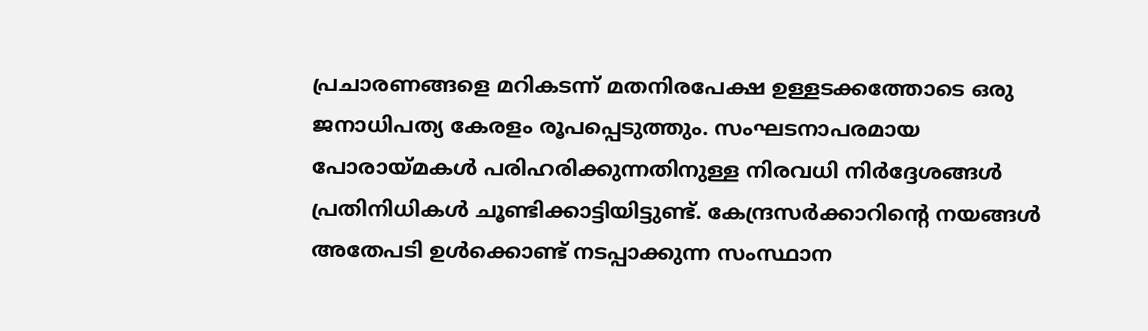പ്രചാരണങ്ങളെ മറികടന്ന് മതനിരപേക്ഷ ഉള്ളടക്കത്തോടെ ഒരു ജനാധിപത്യ കേരളം രൂപപ്പെടുത്തും. സംഘടനാപരമായ പോരായ്മകൾ പരിഹരിക്കുന്നതിനുള്ള നിരവധി നിർദ്ദേശങ്ങൾ പ്രതിനിധികൾ ചൂണ്ടിക്കാട്ടിയിട്ടുണ്ട്. കേന്ദ്രസർക്കാറിന്‍റെ നയങ്ങൾ അതേപടി ഉൾക്കൊണ്ട് നടപ്പാക്കുന്ന സംസ്ഥാന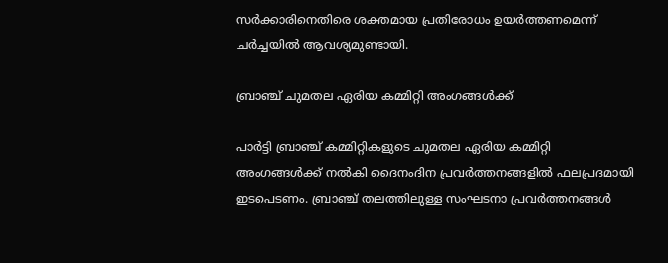സർക്കാരിനെതിരെ ശക്തമായ പ്രതിരോധം ഉയർത്തണമെന്ന് ചർച്ചയിൽ ആവശ്യമുണ്ടായി.

ബ്രാഞ്ച് ചുമതല ഏരിയ കമ്മിറ്റി അംഗങ്ങൾക്ക്

പാർട്ടി ബ്രാഞ്ച് കമ്മിറ്റികളുടെ ചുമതല ഏരിയ കമ്മിറ്റി അംഗങ്ങൾക്ക് നൽകി ദൈനംദിന പ്രവർത്തനങ്ങളിൽ ഫലപ്രദമായി ഇടപെടണം. ബ്രാഞ്ച് തലത്തിലുള്ള സംഘടനാ പ്രവർത്തനങ്ങൾ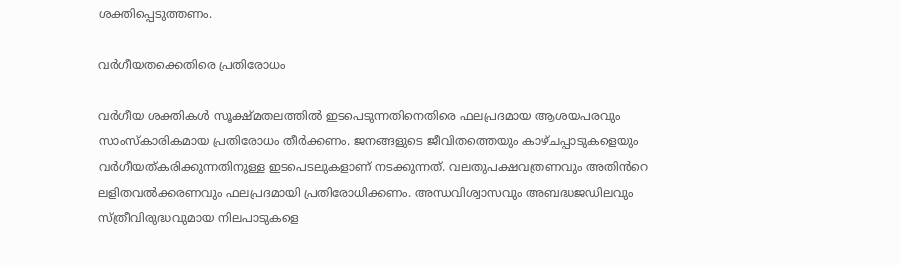ശക്തിപ്പെടുത്തണം.

വർഗീയതക്കെതിരെ പ്രതിരോധം

വർഗീയ ശക്തികൾ സൂക്ഷ്മതലത്തിൽ ഇടപെടുന്നതിനെതിരെ ഫലപ്രദമായ ആശയപരവും സാംസ്കാരികമായ പ്രതിരോധം തീർക്കണം. ജനങ്ങളുടെ ജീവിതത്തെയും കാഴ്ചപ്പാടുകളെയും വർഗീയത്കരിക്കുന്നതിനുള്ള ഇടപെടലുകളാണ് നടക്കുന്നത്. വലതുപക്ഷവത്രണവും അതിൻറെ ലളിതവൽക്കരണവും ഫലപ്രദമായി പ്രതിരോധിക്കണം. അന്ധവിശ്വാസവും അബദ്ധജഡിലവും സ്ത്രീവിരുദ്ധവുമായ നിലപാടുകളെ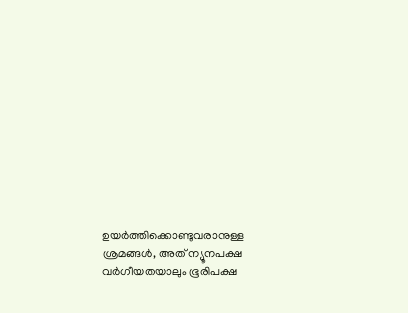ഉയർത്തിക്കൊണ്ടുവരാനുള്ള ശ്രമങ്ങൾ, അത് ന്യൂനപക്ഷ വർഗീയതയാലും ഭൂരിപക്ഷ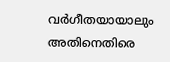വർഗീതയായാലും അതിനെതിരെ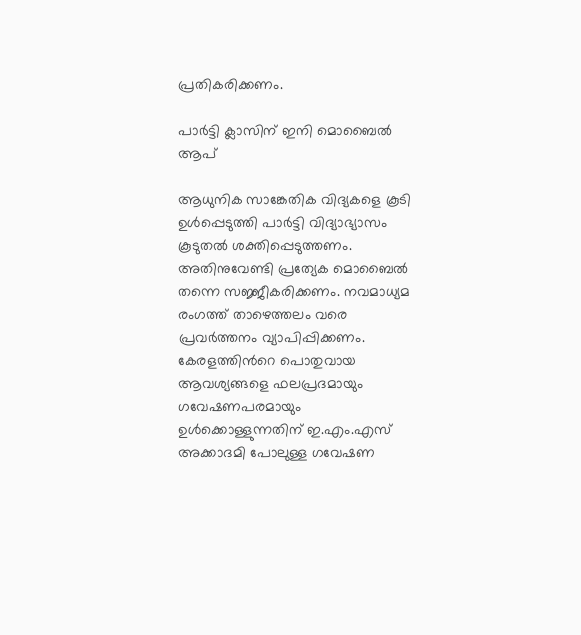പ്രതികരിക്കണം.

പാർട്ടി ക്ലാസിന് ഇനി മൊബൈൽ ആപ്

ആധുനിക സാങ്കേതിക വിദ്യകളെ കൂടി ഉൾപ്പെടുത്തി പാർട്ടി വിദ്യാഭ്യാസം കൂടുതൽ ശക്തിപ്പെടുത്തണം. അതിനുവേണ്ടി പ്രത്യേക മൊബൈല്‍ തന്നെ സജ്ജീകരിക്കണം. നവമാധ്യമ രംഗത്ത് താഴെത്തലം വരെ പ്രവർത്തനം വ്യാപിപ്പിക്കണം. കേരളത്തിന്‍റെ പൊതുവായ ആവശ്യങ്ങളെ ഫലപ്രദമായും ഗവേഷണപരമായും ഉൾക്കൊള്ളുന്നതിന് ഇ.എം.എസ് അക്കാദമി പോലുള്ള ഗവേഷണ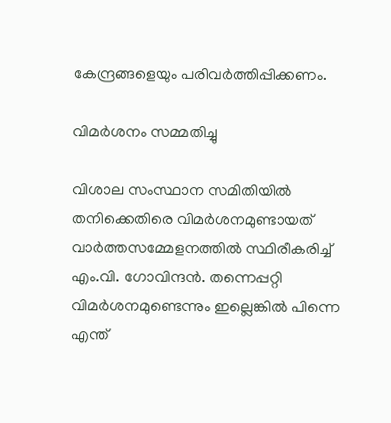കേന്ദ്രങ്ങളെയും പരിവർത്തിപ്പിക്കണം.

വിമർശനം സമ്മതിച്ചു

വിശാല സംസ്ഥാന സമിതിയിൽ തനിക്കെതിരെ വിമർശനമുണ്ടായത് വാർത്തസമ്മേളനത്തിൽ സ്ഥിരീകരിച്ച് എം.വി. ഗോവിന്ദൻ. തന്നെപ്പറ്റി വിമർശനമുണ്ടെന്നും ഇല്ലെങ്കിൽ പിന്നെ എന്ത്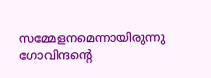സമ്മേളനമെന്നായിരുന്നു ഗോവിന്ദന്റെ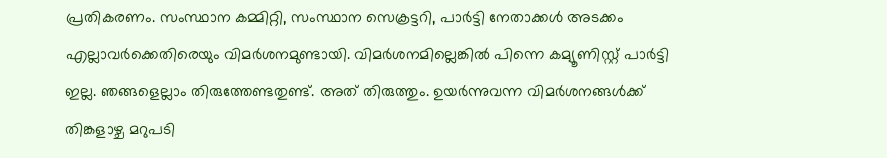പ്രതികരണം. സംസ്ഥാന കമ്മിറ്റി, സംസ്ഥാന സെക്രട്ടറി, പാർട്ടി നേതാക്കൾ അടക്കം എല്ലാവർക്കെതിരെയും വിമർശനമുണ്ടായി. വിമർശനമില്ലെങ്കിൽ പിന്നെ കമ്യൂണിസ്റ്റ് പാർട്ടി ഇല്ല. ഞങ്ങളെല്ലാം തിരുത്തേണ്ടതുണ്ട്. അത് തിരുത്തും. ഉയർന്നുവന്ന വിമർശനങ്ങൾക്ക് തിങ്കളാഴ്ച മറുപടി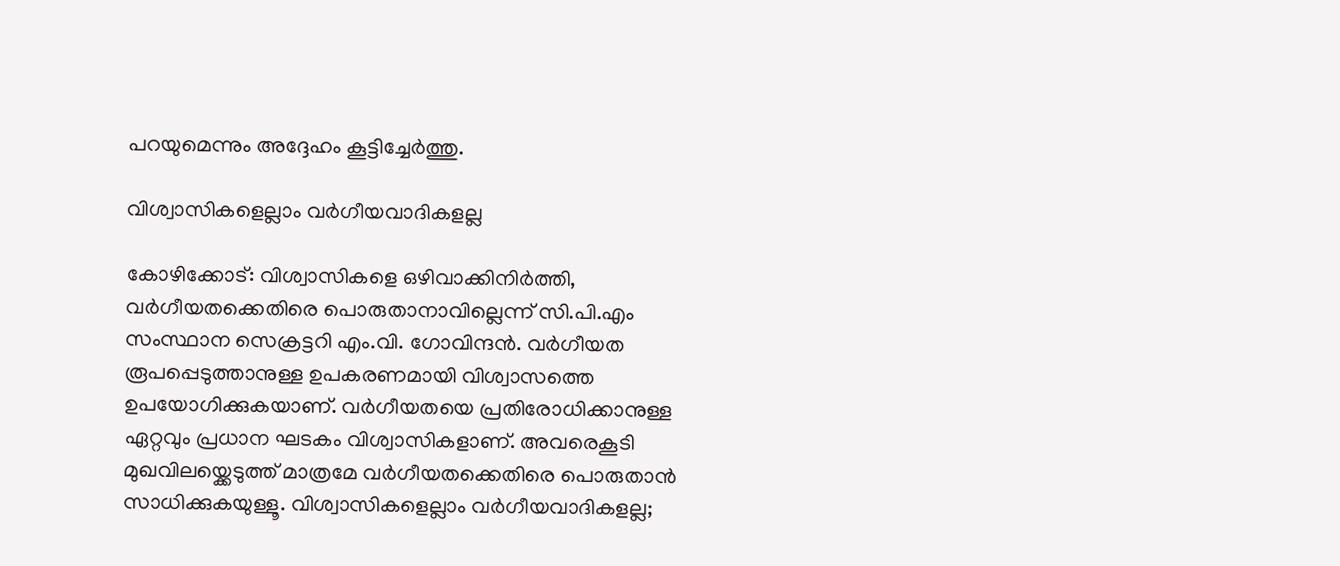പറയുമെന്നും അദ്ദേഹം കൂട്ടിച്ചേർത്തു.

വിശ്വാസികളെല്ലാം വർഗീയവാദികളല്ല

കോഴിക്കോട്: വിശ്വാസികളെ ഒഴിവാക്കിനിർത്തി, വർഗീയതക്കെതിരെ പൊരുതാനാവില്ലെന്ന് സി.പി.എം സംസ്ഥാന സെക്രട്ടറി എം.വി. ഗോവിന്ദൻ. വർഗീയത രൂപപ്പെടുത്താനുള്ള ഉപകരണമായി വിശ്വാസത്തെ ഉപയോഗിക്കുകയാണ്. വർഗീയതയെ പ്രതിരോധിക്കാനുള്ള ഏറ്റവും പ്രധാന ഘടകം വിശ്വാസികളാണ്. അവരെകൂടി മുഖവിലയ്ക്കെടുത്ത് മാത്രമേ വർഗീയതക്കെതിരെ പൊരുതാൻ സാധിക്കുകയുള്ളൂ. വിശ്വാസികളെല്ലാം വർഗീയവാദികളല്ല;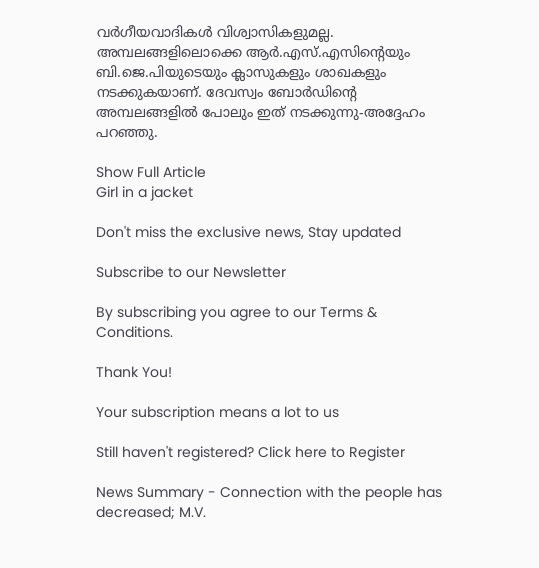വർഗീയവാദികൾ വിശ്വാസികളുമല്ല. അമ്പലങ്ങളിലൊക്കെ ആർ.എസ്.എസിന്‍റെയും ബി.ജെ.പിയുടെയും ക്ലാസുകളും ശാഖകളും നടക്കുകയാണ്. ദേവസ്വം ബോർഡിന്റെ അമ്പലങ്ങളിൽ പോലും ഇത് നടക്കുന്നു-അദ്ദേഹം പറഞ്ഞു.

Show Full Article
Girl in a jacket

Don't miss the exclusive news, Stay updated

Subscribe to our Newsletter

By subscribing you agree to our Terms & Conditions.

Thank You!

Your subscription means a lot to us

Still haven't registered? Click here to Register

News Summary - Connection with the people has decreased; M.V.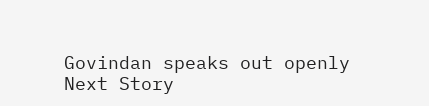Govindan speaks out openly
Next Story